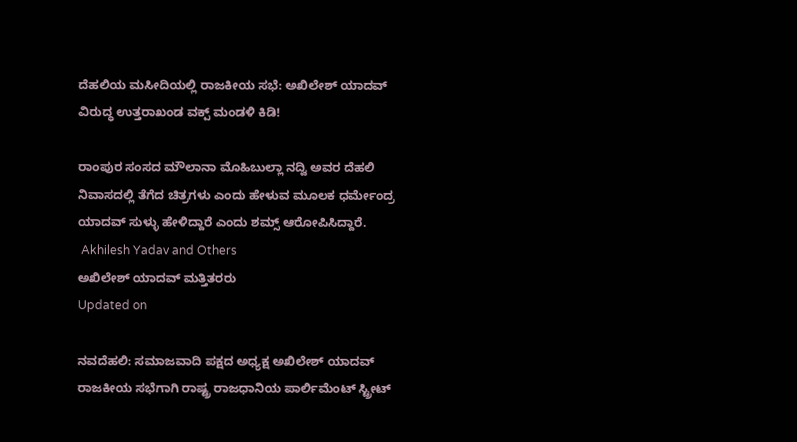ದೆಹಲಿಯ ಮಸೀದಿಯಲ್ಲಿ ರಾಜಕೀಯ ಸಭೆ: ಅಖಿಲೇಶ್ ಯಾದವ್ ವಿರುದ್ಧ ಉತ್ತರಾಖಂಡ ವಕ್ಪ್ ಮಂಡಳಿ ಕಿಡಿ!

ರಾಂಪುರ ಸಂಸದ ಮೌಲಾನಾ ಮೊಹಿಬುಲ್ಲಾ ನದ್ವಿ ಅವರ ದೆಹಲಿ ನಿವಾಸದಲ್ಲಿ ತೆಗೆದ ಚಿತ್ರಗಳು ಎಂದು ಹೇಳುವ ಮೂಲಕ ಧರ್ಮೇಂದ್ರ ಯಾದವ್ ಸುಳ್ಳು ಹೇಳಿದ್ದಾರೆ ಎಂದು ಶಮ್ಸ್ ಆರೋಪಿಸಿದ್ದಾರೆ.
 Akhilesh Yadav and Others
ಅಖಿಲೇಶ್ ಯಾದವ್ ಮತ್ತಿತರರು
Updated on

ನವದೆಹಲಿ: ಸಮಾಜವಾದಿ ಪಕ್ಷದ ಅಧ್ಯಕ್ಷ ಅಖಿಲೇಶ್ ಯಾದವ್ ರಾಜಕೀಯ ಸಭೆಗಾಗಿ ರಾಷ್ಟ್ರ ರಾಜಧಾನಿಯ ಪಾರ್ಲಿಮೆಂಟ್ ಸ್ಟ್ರೀಟ್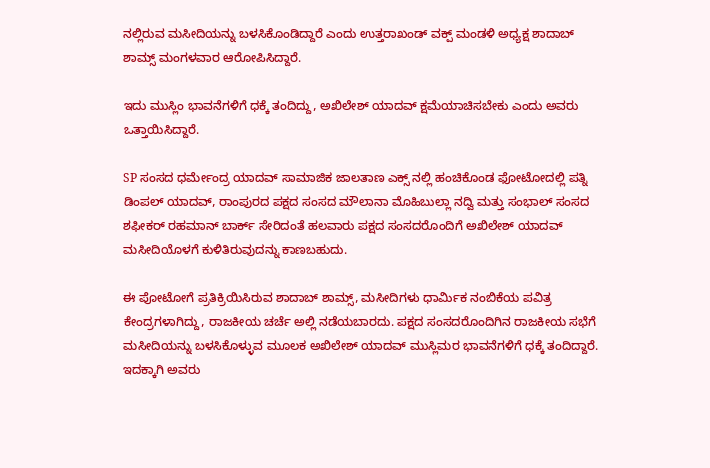ನಲ್ಲಿರುವ ಮಸೀದಿಯನ್ನು ಬಳಸಿಕೊಂಡಿದ್ದಾರೆ ಎಂದು ಉತ್ತರಾಖಂಡ್ ವಕ್ಪ್ ಮಂಡಳಿ ಅಧ್ಯಕ್ಷ ಶಾದಾಬ್ ಶಾಮ್ಸ್ ಮಂಗಳವಾರ ಆರೋಪಿಸಿದ್ದಾರೆ.

ಇದು ಮುಸ್ಲಿಂ ಭಾವನೆಗಳಿಗೆ ಧಕ್ಕೆ ತಂದಿದ್ದು, ಅಖಿಲೇಶ್ ಯಾದವ್ ಕ್ಷಮೆಯಾಚಿಸಬೇಕು ಎಂದು ಅವರು ಒತ್ತಾಯಿಸಿದ್ದಾರೆ.

SP ಸಂಸದ ಧರ್ಮೇಂದ್ರ ಯಾದವ್ ಸಾಮಾಜಿಕ ಜಾಲತಾಣ ಎಕ್ಸ್ ನಲ್ಲಿ ಹಂಚಿಕೊಂಡ ಫೋಟೋದಲ್ಲಿ ಪತ್ನಿ ಡಿಂಪಲ್ ಯಾದವ್, ರಾಂಪುರದ ಪಕ್ಷದ ಸಂಸದ ಮೌಲಾನಾ ಮೊಹಿಬುಲ್ಲಾ ನದ್ವಿ ಮತ್ತು ಸಂಭಾಲ್ ಸಂಸದ ಶಫೀಕರ್ ರಹಮಾನ್ ಬಾರ್ಕ್ ಸೇರಿದಂತೆ ಹಲವಾರು ಪಕ್ಷದ ಸಂಸದರೊಂದಿಗೆ ಅಖಿಲೇಶ್ ಯಾದವ್ ಮಸೀದಿಯೊಳಗೆ ಕುಳಿತಿರುವುದನ್ನು ಕಾಣಬಹುದು.

ಈ ಪೋಟೋಗೆ ಪ್ರತಿಕ್ರಿಯಿಸಿರುವ ಶಾದಾಬ್ ಶಾಮ್ಸ್, ಮಸೀದಿಗಳು ಧಾರ್ಮಿಕ ನಂಬಿಕೆಯ ಪವಿತ್ರ ಕೇಂದ್ರಗಳಾಗಿದ್ದು, ರಾಜಕೀಯ ಚರ್ಚೆ ಅಲ್ಲಿ ನಡೆಯಬಾರದು. ಪಕ್ಷದ ಸಂಸದರೊಂದಿಗಿನ ರಾಜಕೀಯ ಸಭೆಗೆ ಮಸೀದಿಯನ್ನು ಬಳಸಿಕೊಳ್ಳುವ ಮೂಲಕ ಅಖಿಲೇಶ್ ಯಾದವ್ ಮುಸ್ಲಿಮರ ಭಾವನೆಗಳಿಗೆ ಧಕ್ಕೆ ತಂದಿದ್ದಾರೆ. ಇದಕ್ಕಾಗಿ ಅವರು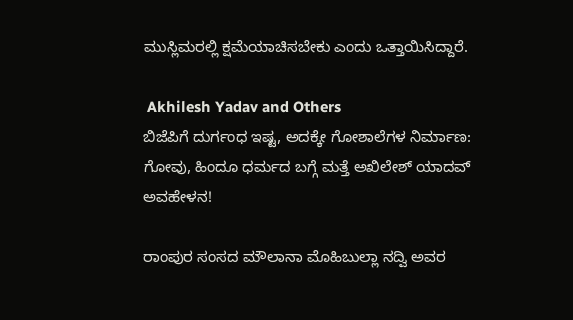ಮುಸ್ಲಿಮರಲ್ಲಿ ಕ್ಷಮೆಯಾಚಿಸಬೇಕು ಎಂದು ಒತ್ತಾಯಿಸಿದ್ದಾರೆ.

 Akhilesh Yadav and Others
ಬಿಜೆಪಿಗೆ ದುರ್ಗಂಧ ಇಷ್ಟ, ಅದಕ್ಕೇ ಗೋಶಾಲೆಗಳ ನಿರ್ಮಾಣ: ಗೋವು, ಹಿಂದೂ ಧರ್ಮದ ಬಗ್ಗೆ ಮತ್ತೆ ಅಖಿಲೇಶ್ ಯಾದವ್ ಅವಹೇಳನ!

ರಾಂಪುರ ಸಂಸದ ಮೌಲಾನಾ ಮೊಹಿಬುಲ್ಲಾ ನದ್ವಿ ಅವರ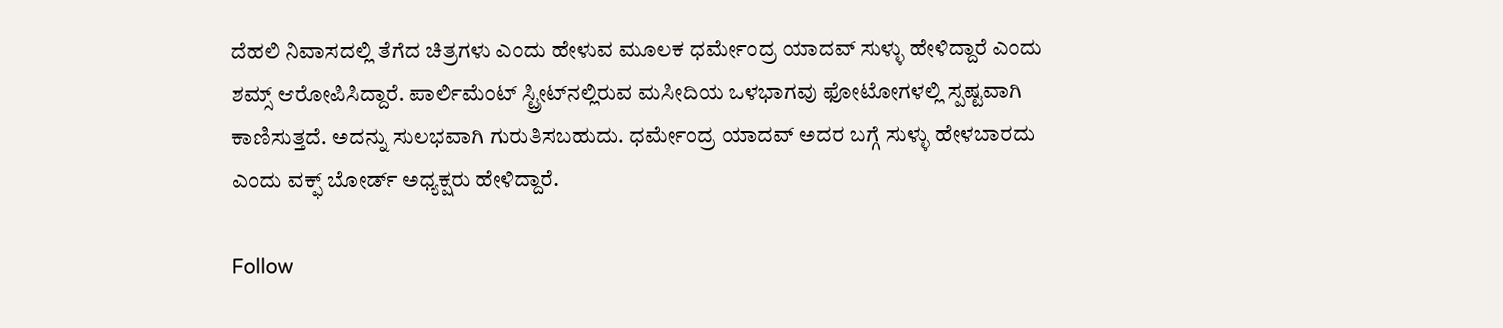ದೆಹಲಿ ನಿವಾಸದಲ್ಲಿ ತೆಗೆದ ಚಿತ್ರಗಳು ಎಂದು ಹೇಳುವ ಮೂಲಕ ಧರ್ಮೇಂದ್ರ ಯಾದವ್ ಸುಳ್ಳು ಹೇಳಿದ್ದಾರೆ ಎಂದು ಶಮ್ಸ್ ಆರೋಪಿಸಿದ್ದಾರೆ. ಪಾರ್ಲಿಮೆಂಟ್ ಸ್ಟ್ರೀಟ್‌ನಲ್ಲಿರುವ ಮಸೀದಿಯ ಒಳಭಾಗವು ಫೋಟೋಗಳಲ್ಲಿ ಸ್ಪಷ್ಟವಾಗಿ ಕಾಣಿಸುತ್ತದೆ. ಅದನ್ನು ಸುಲಭವಾಗಿ ಗುರುತಿಸಬಹುದು. ಧರ್ಮೇಂದ್ರ ಯಾದವ್ ಅದರ ಬಗ್ಗೆ ಸುಳ್ಳು ಹೇಳಬಾರದು ಎಂದು ವಕ್ಫ್ ಬೋರ್ಡ್ ಅಧ್ಯಕ್ಷರು ಹೇಳಿದ್ದಾರೆ.

Follow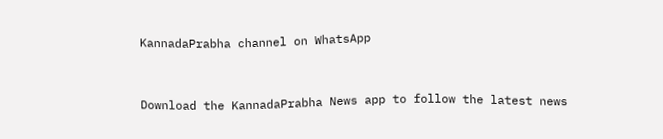KannadaPrabha channel on WhatsApp



Download the KannadaPrabha News app to follow the latest news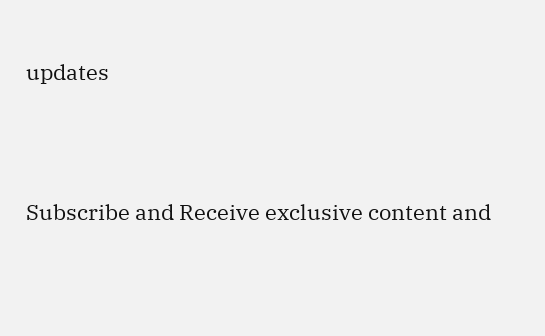updates



Subscribe and Receive exclusive content and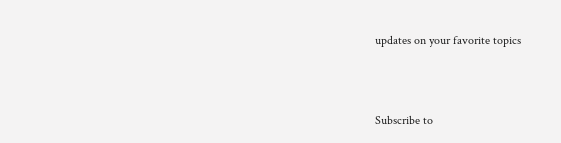updates on your favorite topics



Subscribe to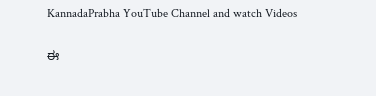KannadaPrabha YouTube Channel and watch Videos

ಈ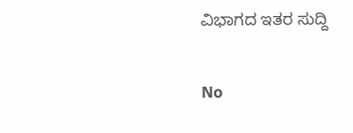ವಿಭಾಗದ ಇತರ ಸುದ್ದಿ

No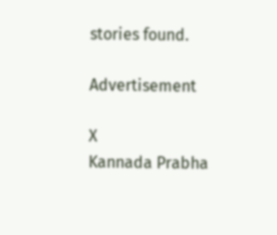stories found.

Advertisement

X
Kannada Prabha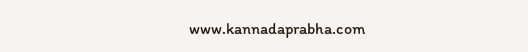www.kannadaprabha.com